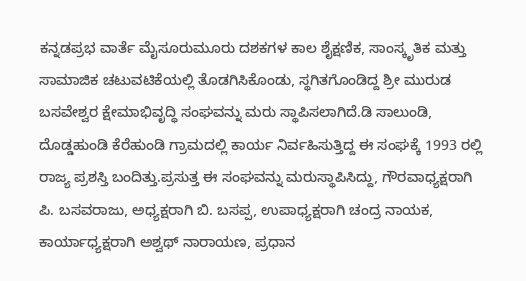ಕನ್ನಡಪ್ರಭ ವಾರ್ತೆ ಮೈಸೂರುಮೂರು ದಶಕಗಳ ಕಾಲ ಶೈಕ್ಷಣಿಕ, ಸಾಂಸ್ಕೃತಿಕ ಮತ್ತು ಸಾಮಾಜಿಕ ಚಟುವಟಿಕೆಯಲ್ಲಿ ತೊಡಗಿಸಿಕೊಂಡು, ಸ್ಥಗಿತಗೊಂಡಿದ್ದ ಶ್ರೀ ಮುರುಡ ಬಸವೇಶ್ವರ ಕ್ಷೇಮಾಭಿವೃದ್ಧಿ ಸಂಘವನ್ನು ಮರು ಸ್ಥಾಪಿಸಲಾಗಿದೆ.ಡಿ ಸಾಲುಂಡಿ, ದೊಡ್ಡಹುಂಡಿ ಕೆರೆಹುಂಡಿ ಗ್ರಾಮದಲ್ಲಿ ಕಾರ್ಯ ನಿರ್ವಹಿಸುತ್ತಿದ್ದ ಈ ಸಂಘಕ್ಕೆ 1993 ರಲ್ಲಿ ರಾಜ್ಯ ಪ್ರಶಸ್ತಿ ಬಂದಿತ್ತು.ಪ್ರಸುತ್ತ ಈ ಸಂಘವನ್ನು ಮರುಸ್ಥಾಪಿಸಿದ್ದು, ಗೌರವಾಧ್ಯಕ್ಷರಾಗಿ ಪಿ. ಬಸವರಾಜು, ಅಧ್ಯಕ್ಷರಾಗಿ ಬಿ. ಬಸಪ್ಪ, ಉಪಾಧ್ಯಕ್ಷರಾಗಿ ಚಂದ್ರ ನಾಯಕ, ಕಾರ್ಯಾಧ್ಯಕ್ಷರಾಗಿ ಅಶ್ವಥ್ ನಾರಾಯಣ, ಪ್ರಧಾನ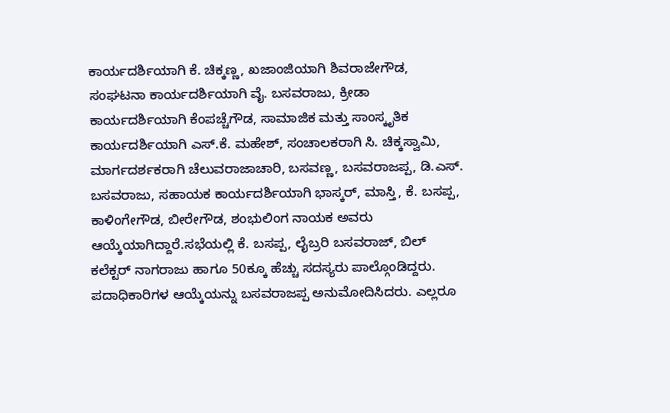ಕಾರ್ಯದರ್ಶಿಯಾಗಿ ಕೆ. ಚಿಕ್ಕಣ್ಣ, ಖಜಾಂಜಿಯಾಗಿ ಶಿವರಾಜೇಗೌಡ, ಸಂಘಟನಾ ಕಾರ್ಯದರ್ಶಿಯಾಗಿ ವೈ. ಬಸವರಾಜು, ಕ್ರೀಡಾ ಕಾರ್ಯದರ್ಶಿಯಾಗಿ ಕೆಂಪಚ್ಚೆಗೌಡ, ಸಾಮಾಜಿಕ ಮತ್ತು ಸಾಂಸ್ಕೃತಿಕ ಕಾರ್ಯದರ್ಶಿಯಾಗಿ ಎಸ್‌.ಕೆ. ಮಹೇಶ್‌, ಸಂಚಾಲಕರಾಗಿ ಸಿ. ಚಿಕ್ಕಸ್ವಾಮಿ, ಮಾರ್ಗದರ್ಶಕರಾಗಿ ಚೆಲುವರಾಜಾಚಾರಿ, ಬಸವಣ್ಣ, ಬಸವರಾಜಪ್ಪ, ಡಿ.ಎಸ್‌. ಬಸವರಾಜು, ಸಹಾಯಕ ಕಾರ್ಯದರ್ಶಿಯಾಗಿ ಭಾಸ್ಕರ್‌, ಮಾಸ್ತಿ, ಕೆ. ಬಸಪ್ಪ, ಕಾಳಿಂಗೇಗೌಡ, ಬೀರೇಗೌಡ, ಶಂಭುಲಿಂಗ ನಾಯಕ ಅವರು ಆಯ್ಕೆಯಾಗಿದ್ದಾರೆ.ಸಭೆಯಲ್ಲಿ ಕೆ. ಬಸಪ್ಪ, ಲೈಬ್ರರಿ ಬಸವರಾಜ್, ಬಿಲ್ ಕಲೆಕ್ಟರ್ ನಾಗರಾಜು ಹಾಗೂ 50ಕ್ಕೂ ಹೆಚ್ಚು ಸದಸ್ಯರು ಪಾಲ್ಗೊಂಡಿದ್ದರು. ಪದಾಧಿಕಾರಿಗಳ ಆಯ್ಕೆಯನ್ನು ಬಸವರಾಜಪ್ಪ ಅನುಮೋದಿಸಿದರು. ಎಲ್ಲರೂ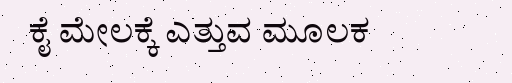ಕೈ ಮೇಲಕ್ಕೆ ಎತ್ತುವ ಮೂಲಕ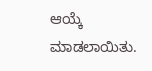ಆಯ್ಕೆ ಮಾಡಲಾಯಿತು.